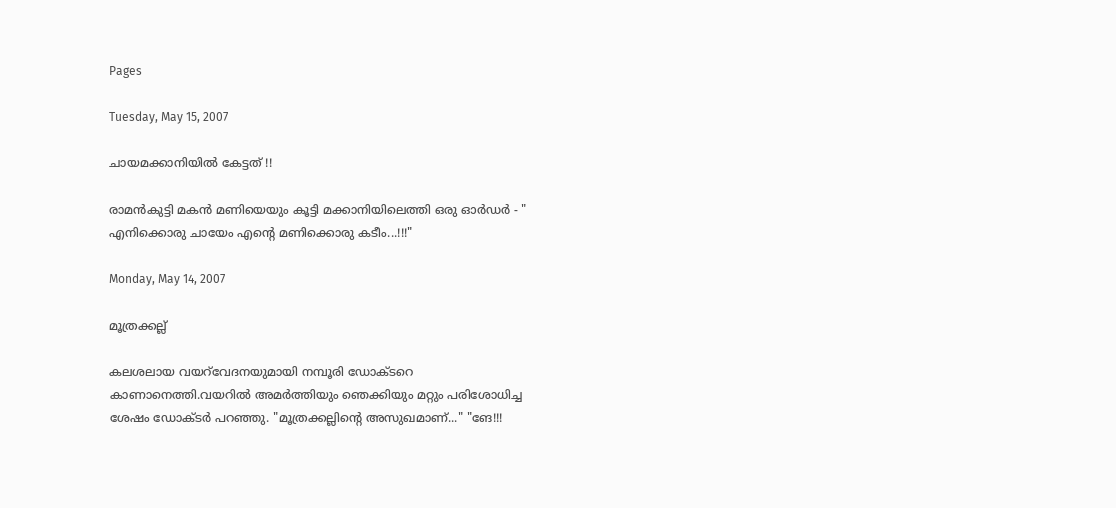Pages

Tuesday, May 15, 2007

ചായമക്കാനിയില്‍ കേട്ടത്‌ !!

രാമന്‍കുട്ടി മകന്‍ മണിയെയും കൂട്ടി മക്കാനിയിലെത്തി ഒരു ഓര്‍ഡര്‍ - " എനിക്കൊരു ചായേം എന്റെ മണിക്കൊരു കടീം...!!!"

Monday, May 14, 2007

മൂത്രക്കല്ല്

കലശലായ വയറ്‌വേദനയുമായി നമ്പൂരി ഡോക്ടറെ കാണാനെത്തി.വയറില്‍ അമര്‍ത്തിയും ഞെക്കിയും മറ്റും പരിശോധിച്ച ശേഷം ഡോക്ടര്‍ പറഞ്ഞു. "മൂത്രക്കല്ലിന്റെ അസുഖമാണ്‌..." "ങേ!!!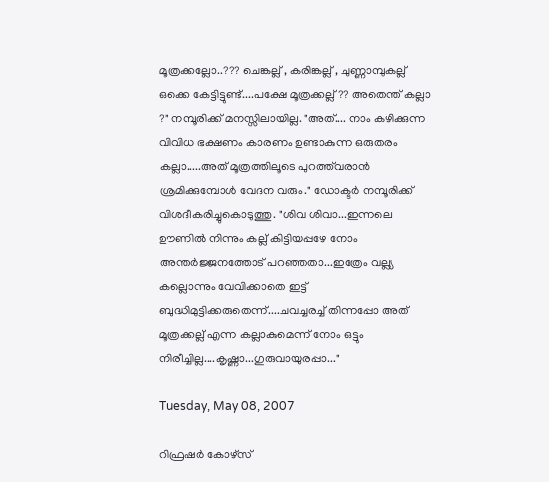മൂത്രക്കല്ലോ..??? ചെങ്കല്ല് , കരിങ്കല്ല് , ചുണ്ണാമ്പുകല്ല് ഒക്കെ കേട്ടിട്ടുണ്ട്‌....പക്ഷേ മൂത്രക്കല്ല് ?? അതെന്ത്‌ കല്ലാ ?" നമ്പൂരിക്ക്‌ മനസ്സിലായില്ല. "അത്‌.... നാം കഴിക്കുന്ന വിവിധ ഭക്ഷണം കാരണം ഉണ്ടാകുന്ന ഒരുതരം കല്ലാ.....അത്‌ മൂത്രത്തിലൂടെ പുറത്ത്‌വരാന്‍ ശ്രമിക്കുമ്പോള്‍ വേദന വരും." ഡോക്ടര്‍ നമ്പൂരിക്ക്‌ വിശദീകരിച്ചുകൊടുത്തു. "ശിവ ശിവാ...ഇന്നലെ ഊണില്‍ നിന്നും കല്ല് കിട്ടിയപ്പഴേ നോം അന്തര്‍ജ്ജനത്തോട്‌ പറഞ്ഞതാ...ഇത്രേം വല്ല്യ കല്ലൊന്നും വേവിക്കാതെ ഇട്ട്‌ ബുദ്ധിമുട്ടിക്കരുതെന്ന്....ചവച്ചരച്ച്‌ തിന്നപ്പോ അത്‌ മൂത്രക്കല്ല് എന്ന കല്ലാകുമെന്ന് നോം ഒട്ടും നിരീച്ചില്ല....കൃഷ്ണാ...ഗുരുവായുരപ്പാ..."

Tuesday, May 08, 2007

റിഫ്രഷര്‍ കോഴ്സ്‌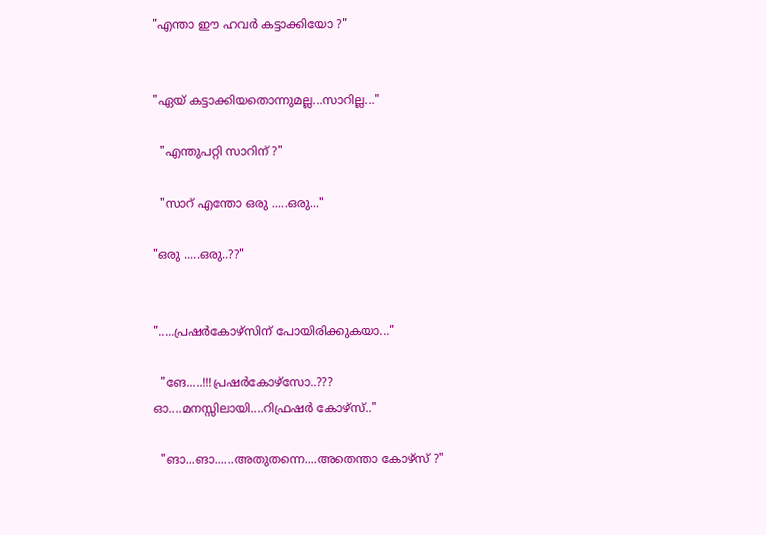"എന്താ ഈ ഹവര്‍ കട്ടാക്കിയോ ?"


"ഏയ്‌ കട്ടാക്കിയതൊന്നുമല്ല...സാറില്ല..."

  "എന്തുപറ്റി സാറിന്‌ ?"

  "സാറ്‌ എന്തോ ഒരു .....ഒരു..."

"ഒരു .....ഒരു..??"


".....പ്രഷര്‍കോഴ്സിന്‌ പോയിരിക്കുകയാ..."

  "ങേ.....!!!പ്രഷര്‍കോഴ്സോ..??? ഓ....മനസ്സിലായി....റിഫ്രഷര്‍ കോഴ്സ്‌.."

  "ങാ...ങാ......അതുതന്നെ....അതെന്താ കോഴ്സ്‌ ?"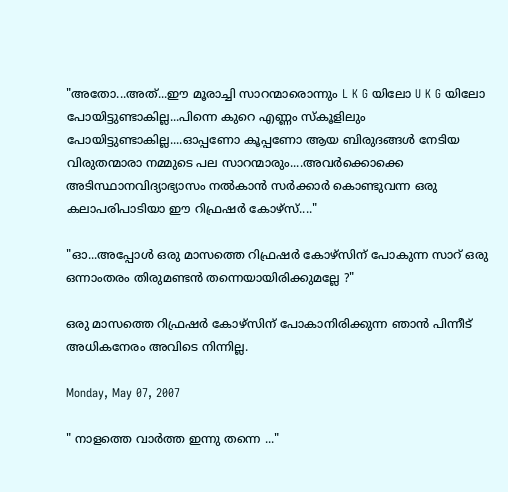"അതോ...അത്‌...ഈ മൂരാച്ചി സാറന്മാരൊന്നും L K G യിലോ U K G യിലോ പോയിട്ടുണ്ടാകില്ല...പിന്നെ കുറെ എണ്ണം സ്കൂളിലും പോയിട്ടുണ്ടാകില്ല....ഓപ്പണോ കൂപ്പണോ ആയ ബിരുദങ്ങള്‍ നേടിയ വിരുതന്മാരാ നമ്മുടെ പല സാറന്മാരും....അവര്‍ക്കൊക്കെ അടിസ്ഥാനവിദ്യാഭ്യാസം നല്‍കാന്‍ സര്‍ക്കാര്‍ കൊണ്ടുവന്ന ഒരു കലാപരിപാടിയാ ഈ റിഫ്രഷര്‍ കോഴ്സ്‌...."

"ഓ...അപ്പോള്‍ ഒരു മാസത്തെ റിഫ്രഷര്‍ കോഴ്സിന്‌ പോകുന്ന സാറ്‌ ഒരു ഒന്നാംതരം തിരുമണ്ടന്‍ തന്നെയായിരിക്കുമല്ലേ ?"

ഒരു മാസത്തെ റിഫ്രഷര്‍ കോഴ്സിന്‌ പോകാനിരിക്കുന്ന ഞാന്‍ പിന്നീട്‌ അധികനേരം അവിടെ നിന്നില്ല.

Monday, May 07, 2007

" നാളത്തെ വാര്‍ത്ത ഇന്നു തന്നെ ..."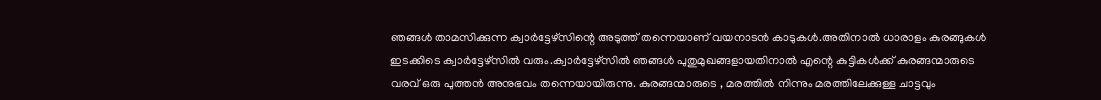ഞങ്ങള്‍ താമസിക്കുന്ന ക്വാര്‍ട്ടേഴ്‌സിന്റെ അടുത്ത്‌ തന്നെയാണ്‌ വയനാടന്‍ കാടുകള്‍.അതിനാല്‍ ധാരാളം കുരങ്ങുകള്‍ ഇടക്കിടെ ക്വാര്‍ട്ടേഴ്‌സില്‍ വരും.ക്വാര്‍ട്ടേഴ്‌സില്‍ ഞങ്ങള്‍ പുതുമുഖങ്ങളായതിനാല്‍ എന്റെ കുട്ടികള്‍ക്ക്‌ കുരങ്ങന്മാരുടെ വരവ്‌ ഒരു പുത്തന്‍ അനുഭവം തന്നെയായിരുന്നു. കുരങ്ങന്മാരുടെ , മരത്തില്‍ നിന്നും മരത്തിലേക്കുള്ള ചാട്ടവും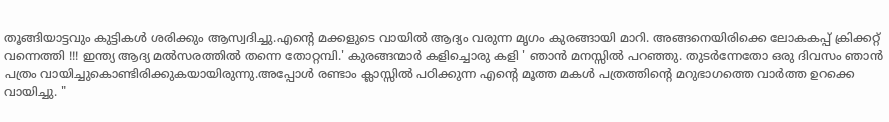തൂങ്ങിയാട്ടവും കുട്ടികള്‍ ശരിക്കും ആസ്വദിച്ചു.എന്റെ മക്കളുടെ വായില്‍ ആദ്യം വരുന്ന മൃഗം കുരങ്ങായി മാറി. അങ്ങനെയിരിക്കെ ലോകകപ്പ്‌ ക്രിക്കറ്റ്‌ വന്നെത്തി !!! ഇന്ത്യ ആദ്യ മല്‍സരത്തില്‍ തന്നെ തോറ്റമ്പി.' കുരങ്ങന്മാര്‍ കളിച്ചൊരു കളി ' ഞാന്‍ മനസ്സില്‍ പറഞ്ഞു. തുടര്‍ന്നേതോ ഒരു ദിവസം ഞാന്‍ പത്രം വായിച്ചുകൊണ്ടിരിക്കുകയായിരുന്നു.അപ്പോള്‍ രണ്ടാം ക്ലാസ്സില്‍ പഠിക്കുന്ന എന്റെ മൂത്ത മകള്‍ പത്രത്തിന്റെ മറുഭാഗത്തെ വാര്‍ത്ത ഉറക്കെ വായിച്ചു. "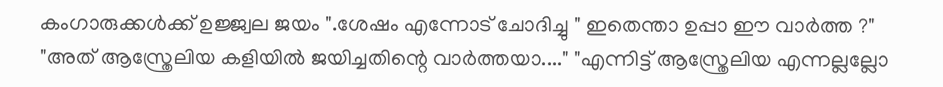കംഗാരുക്കള്‍ക്ക്‌ ഉജ്ജ്വല ജയം ".ശേഷം എന്നോട്‌ ചോദിച്ചു " ഇതെന്താ ഉപ്പാ ഈ വാര്‍ത്ത ?" "അത്‌ ആസ്ത്രേലിയ കളിയില്‍ ജയിച്ചതിന്റെ വാര്‍ത്തയാ...." "എന്നിട്ട്‌ ആസ്ത്രേലിയ എന്നല്ലല്ലോ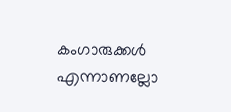കംഗാരുക്കള്‍ എന്നാണല്ലോ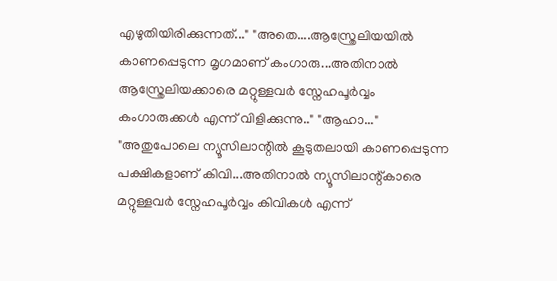എഴുതിയിരിക്കുന്നത്‌..." "അതെ....ആസ്ത്രേലിയയില്‍ കാണപ്പെടുന്ന മൃഗമാണ്‌ കംഗാരു...അതിനാല്‍ ആസ്ത്രേലിയക്കാരെ മറ്റുള്ളവര്‍ സ്നേഹപൂര്‍വ്വം കംഗാരുക്കള്‍ എന്ന് വിളിക്കുന്നു.." "ആഹാ..." "അതുപോലെ ന്യൂസിലാന്റില്‍ കൂടുതലായി കാണപ്പെടുന്ന പക്ഷികളാണ്‌ കിവി...അതിനാല്‍ ന്യൂസിലാന്റ്‌കാരെ മറ്റുള്ളവര്‍ സ്നേഹപൂര്‍വ്വം കിവികള്‍ എന്ന്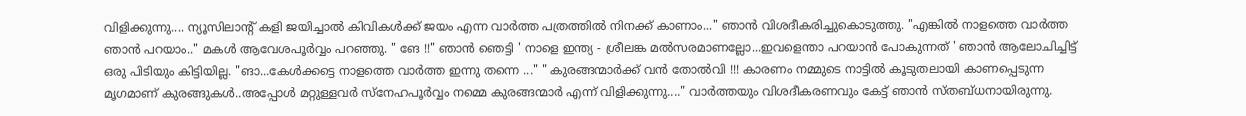വിളിക്കുന്നു.... ന്യൂസിലാന്റ്‌ കളി ജയിച്ചാല്‍ കിവികള്‍ക്ക്‌ ജയം എന്ന വാര്‍ത്ത പത്രത്തില്‍ നിനക്ക്‌ കാണാം..." ഞാന്‍ വിശദീകരിച്ചുകൊടുത്തു. "എങ്കില്‍ നാളത്തെ വാര്‍ത്ത ഞാന്‍ പറയാം.." മകള്‍ ആവേശപൂര്‍വ്വം പറഞ്ഞു. " ങേ !!" ഞാന്‍ ഞെട്ടി ' നാളെ ഇന്ത്യ - ശ്രീലങ്ക മല്‍സരമാണല്ലോ...ഇവളെന്താ പറയാന്‍ പോകുന്നത്‌ ' ഞാന്‍ ആലോചിച്ചിട്ട്‌ ഒരു പിടിയും കിട്ടിയില്ല. "ങാ...കേള്‍ക്കട്ടെ നാളത്തെ വാര്‍ത്ത ഇന്നു തന്നെ ..." " കുരങ്ങന്മാര്‍ക്ക്‌ വന്‍ തോല്‍വി !!! കാരണം നമ്മുടെ നാട്ടില്‍ കൂടുതലായി കാണപ്പെടുന്ന മൃഗമാണ്‌ കുരങ്ങുകള്‍..അപ്പോള്‍ മറ്റുള്ളവര്‍ സ്നേഹപൂര്‍വ്വം നമ്മെ കുരങ്ങന്മാര്‍ എന്ന് വിളിക്കുന്നു...." വാര്‍ത്തയും വിശദീകരണവും കേട്ട്‌ ഞാന്‍ സ്തബ്ധനായിരുന്നു.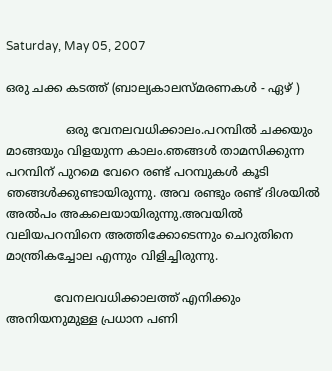Saturday, May 05, 2007

ഒരു ചക്ക കടത്ത്‌ (ബാല്യകാലസ്മരണകള്‍ - ഏഴ്‌ )

                ഒരു വേനലവധിക്കാലം.പറമ്പില്‍ ചക്കയും മാങ്ങയും വിളയുന്ന കാലം.ഞങ്ങള്‍ താമസിക്കുന്ന പറമ്പിന്‌ പുറമെ വേറെ രണ്ട്‌ പറമ്പുകള്‍ കൂടി ഞങ്ങള്‍ക്കുണ്ടായിരുന്നു. അവ രണ്ടും രണ്ട്‌ ദിശയില്‍ അല്‍പം അകലെയായിരുന്നു.അവയില്‍ വലിയപറമ്പിനെ അത്തിക്കോടെന്നും ചെറുതിനെ മാന്ത്രികച്ചോല എന്നും വിളിച്ചിരുന്നു.

             വേനലവധിക്കാലത്ത്‌ എനിക്കും അനിയനുമുള്ള പ്രധാന പണി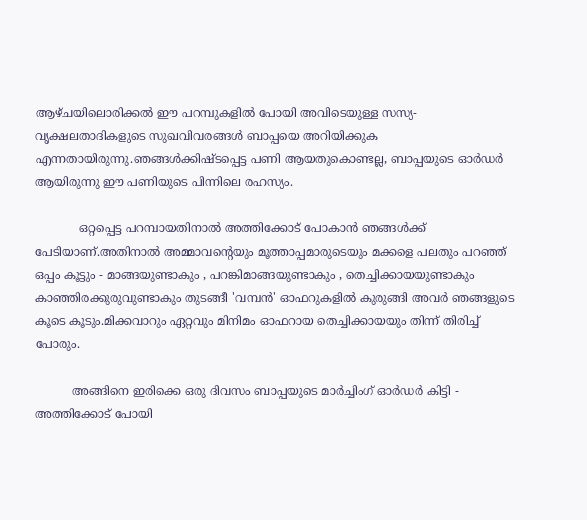ആഴ്ചയിലൊരിക്കല്‍ ഈ പറമ്പുകളില്‍ പോയി അവിടെയുള്ള സസ്യ- വൃക്ഷലതാദികളുടെ സുഖവിവരങ്ങള്‍ ബാപ്പയെ അറിയിക്കുക എന്നതായിരുന്നു.ഞങ്ങള്‍ക്കിഷ്ടപ്പെട്ട പണി ആയതുകൊണ്ടല്ല, ബാപ്പയുടെ ഓര്‍ഡര്‍ ആയിരുന്നു ഈ പണിയുടെ പിന്നിലെ രഹസ്യം.

            ഒറ്റപ്പെട്ട പറമ്പായതിനാല്‍ അത്തിക്കോട്‌ പോകാന്‍ ഞങ്ങള്‍ക്ക്‌ പേടിയാണ്‌.അതിനാല്‍ അമ്മാവന്റെയും മൂത്താപ്പമാരുടെയും മക്കളെ പലതും പറഞ്ഞ്‌ ഒപ്പം കൂട്ടും - മാങ്ങയുണ്ടാകും , പറങ്കിമാങ്ങയുണ്ടാകും , തെച്ചിക്കായയുണ്ടാകും കാഞ്ഞിരക്കുരുവുണ്ടാകും തുടങ്ങീ 'വമ്പന്‍' ഓഫറുകളില്‍ കുരുങ്ങി അവര്‍ ഞങ്ങളുടെ കൂടെ കൂടും.മിക്കവാറും ഏറ്റവും മിനിമം ഓഫറായ തെച്ചിക്കായയും തിന്ന് തിരിച്ച്‌ പോരും.

          അങ്ങിനെ ഇരിക്കെ ഒരു ദിവസം ബാപ്പയുടെ മാര്‍ച്ചിംഗ്‌ ഓര്‍ഡര്‍ കിട്ടി - അത്തിക്കോട്‌ പോയി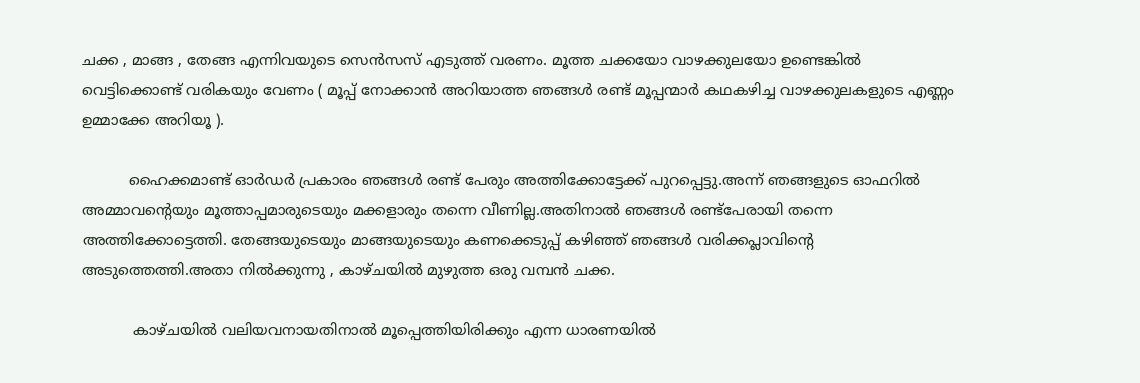ചക്ക , മാങ്ങ , തേങ്ങ എന്നിവയുടെ സെന്‍സസ്‌ എടുത്ത്‌ വരണം. മൂത്ത ചക്കയോ വാഴക്കുലയോ ഉണ്ടെങ്കില്‍ വെട്ടിക്കൊണ്ട്‌ വരികയും വേണം ( മൂപ്പ്‌ നോക്കാന്‍ അറിയാത്ത ഞങ്ങള്‍ രണ്ട്‌ മൂപ്പന്മാര്‍ കഥകഴിച്ച വാഴക്കുലകളുടെ എണ്ണം ഉമ്മാക്കേ അറിയൂ ).

          ഹൈക്കമാണ്ട്‌ ഓര്‍ഡര്‍ പ്രകാരം ഞങ്ങള്‍ രണ്ട്‌ പേരും അത്തിക്കോട്ടേക്ക്‌ പുറപ്പെട്ടു.അന്ന് ഞങ്ങളുടെ ഓഫറില്‍ അമ്മാവന്റെയും മൂത്താപ്പമാരുടെയും മക്കളാരും തന്നെ വീണില്ല.അതിനാല്‍ ഞങ്ങള്‍ രണ്ട്‌പേരായി തന്നെ അത്തിക്കോട്ടെത്തി. തേങ്ങയുടെയും മാങ്ങയുടെയും കണക്കെടുപ്പ്‌ കഴിഞ്ഞ്‌ ഞങ്ങള്‍ വരിക്കപ്ലാവിന്റെ അടുത്തെത്തി.അതാ നില്‍ക്കുന്നു , കാഴ്ചയില്‍ മുഴുത്ത ഒരു വമ്പന്‍ ചക്ക.

           കാഴ്ചയില്‍ വലിയവനായതിനാല്‍ മൂപ്പെത്തിയിരിക്കും എന്ന ധാരണയില്‍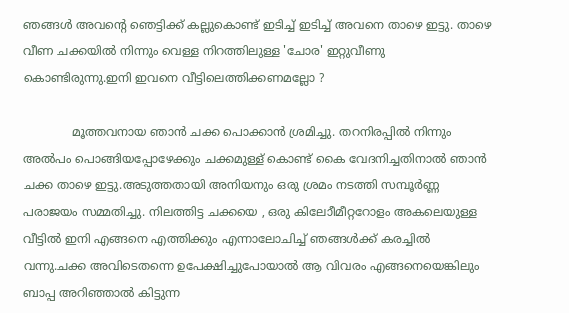ഞങ്ങള്‍ അവന്റെ ഞെട്ടിക്ക്‌ കല്ലുകൊണ്ട് ഇടിച്ച്‌ ഇടിച്ച്‌ അവനെ താഴെ ഇട്ടു. താഴെ വീണ ചക്കയില്‍ നിന്നും വെള്ള നിറത്തിലുള്ള 'ചോര' ഇറ്റുവീണു കൊണ്ടിരുന്നു.ഇനി ഇവനെ വീട്ടിലെത്തിക്കണമല്ലോ ?

             മൂത്തവനായ ഞാന്‍ ചക്ക പൊക്കാന്‍ ശ്രമിച്ചു. തറനിരപ്പില്‍ നിന്നും അല്‍പം പൊങ്ങിയപ്പോഴേക്കും ചക്കമുള്ള്‌ കൊണ്ട്‌ കൈ വേദനിച്ചതിനാല്‍ ഞാന്‍ ചക്ക താഴെ ഇട്ടു.അടുത്തതായി അനിയനും ഒരു ശ്രമം നടത്തി സമ്പൂര്‍ണ്ണ പരാജയം സമ്മതിച്ചു. നിലത്തിട്ട ചക്കയെ , ഒരു കിലോീമീറ്ററോളം അകലെയുള്ള വീട്ടില്‍ ഇനി എങ്ങനെ എത്തിക്കും എന്നാലോചിച്ച്‌ ഞങ്ങള്‍ക്ക്‌ കരച്ചില്‍ വന്നു.ചക്ക അവിടെതന്നെ ഉപേക്ഷിച്ചുപോയാല്‍ ആ വിവരം എങ്ങനെയെങ്കിലും ബാപ്പ അറിഞ്ഞാല്‍ കിട്ടുന്ന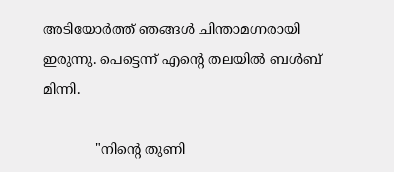അടിയോര്‍ത്ത്‌ ഞങ്ങള്‍ ചിന്താമഗ്നരായി ഇരുന്നു. പെട്ടെന്ന് എന്റെ തലയില്‍ ബള്‍ബ്‌ മിന്നി.

            "നിന്റെ തുണി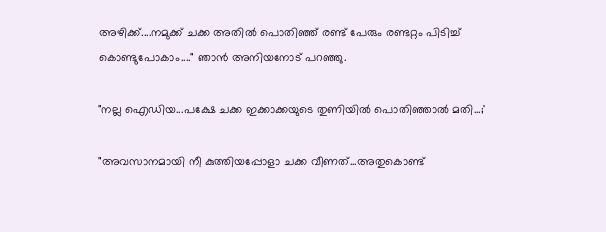അഴിക്ക്‌....നമുക്ക്‌ ചക്ക അതില്‍ പൊതിഞ്ഞ്‌ രണ്ട്‌ പേരും രണ്ടറ്റം പിടിച്ച്‌ കൊണ്ടുപോകാം...." ഞാന്‍ അനിയനോട്‌ പറഞ്ഞു.

"നല്ല ഐഡിയ...പക്ഷേ ചക്ക ഇക്കാക്കയുടെ തുണിയില്‍ പൊതിഞ്ഞാല്‍ മതി...;'

"അവസാനമായി നീ കുത്തിയപ്പോളാ ചക്ക വീണത്‌...അതുകൊണ്ട്‌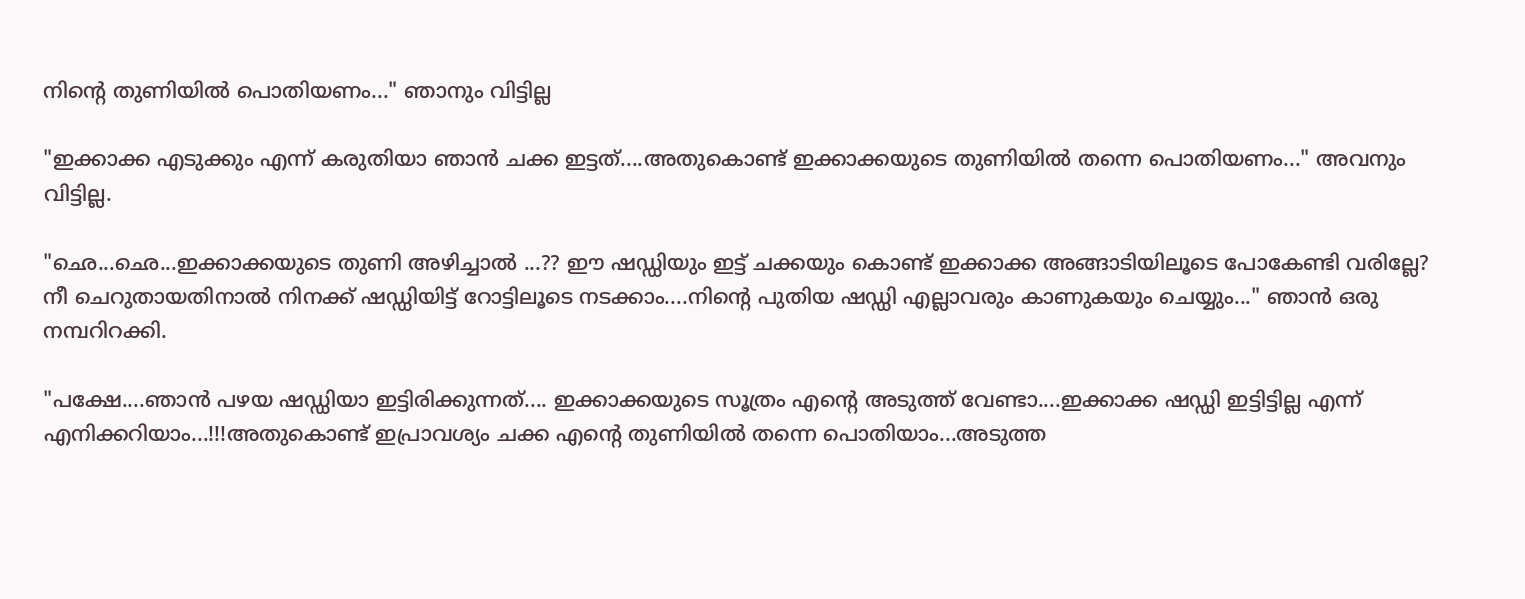നിന്റെ തുണിയില്‍ പൊതിയണം..." ഞാനും വിട്ടില്ല

"ഇക്കാക്ക എടുക്കും എന്ന് കരുതിയാ ഞാന്‍ ചക്ക ഇട്ടത്‌....അതുകൊണ്ട്‌ ഇക്കാക്കയുടെ തുണിയില്‍ തന്നെ പൊതിയണം..." അവനും വിട്ടില്ല.

"ഛെ...ഛെ...ഇക്കാക്കയുടെ തുണി അഴിച്ചാല്‍ ...?? ഈ ഷഡ്ഡിയും ഇട്ട്‌ ചക്കയും കൊണ്ട്‌ ഇക്കാക്ക അങ്ങാടിയിലൂടെ പോകേണ്ടി വരില്ലേ? നീ ചെറുതായതിനാല്‍ നിനക്ക്‌ ഷഡ്ഡിയിട്ട്‌ റോട്ടിലൂടെ നടക്കാം....നിന്റെ പുതിയ ഷഡ്ഡി എല്ലാവരും കാണുകയും ചെയ്യും..." ഞാന്‍ ഒരു നമ്പറിറക്കി.

"പക്ഷേ....ഞാന്‍ പഴയ ഷഡ്ഡിയാ ഇട്ടിരിക്കുന്നത്‌.... ഇക്കാക്കയുടെ സൂത്രം എന്റെ അടുത്ത്‌ വേണ്ടാ....ഇക്കാക്ക ഷഡ്ഡി ഇട്ടിട്ടില്ല എന്ന് എനിക്കറിയാം...!!!അതുകൊണ്ട്‌ ഇപ്രാവശ്യം ചക്ക എന്റെ തുണിയില്‍ തന്നെ പൊതിയാം...അടുത്ത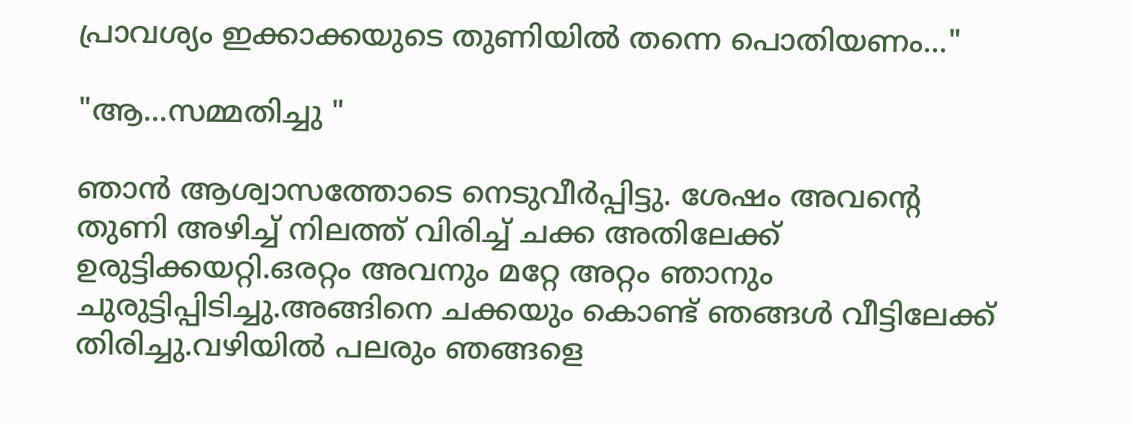പ്രാവശ്യം ഇക്കാക്കയുടെ തുണിയില്‍ തന്നെ പൊതിയണം..."

"ആ...സമ്മതിച്ചു "

ഞാന്‍ ആശ്വാസത്തോടെ നെടുവീര്‍പ്പിട്ടു. ശേഷം അവന്റെ തുണി അഴിച്ച്‌ നിലത്ത്‌ വിരിച്ച്‌ ചക്ക അതിലേക്ക്‌ ഉരുട്ടിക്കയറ്റി.ഒരറ്റം അവനും മറ്റേ അറ്റം ഞാനും ചുരുട്ടിപ്പിടിച്ചു.അങ്ങിനെ ചക്കയും കൊണ്ട്‌ ഞങ്ങള്‍ വീട്ടിലേക്ക്‌ തിരിച്ചു.വഴിയില്‍ പലരും ഞങ്ങളെ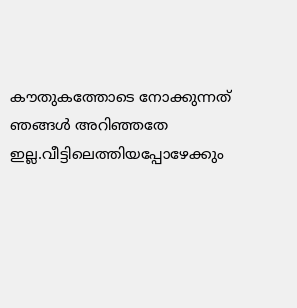കൗതുകത്തോടെ നോക്കുന്നത്‌ ഞങ്ങള്‍ അറിഞ്ഞതേ ഇല്ല.വീട്ടിലെത്തിയപ്പോഴേക്കും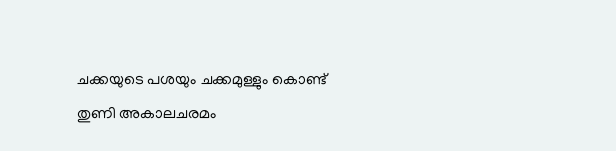ചക്കയുടെ പശയും ചക്കമുള്ളും കൊണ്ട്‌ തുണി അകാലചരമം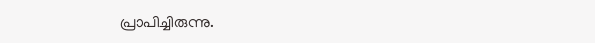പ്രാപിച്ചിരുന്നു.